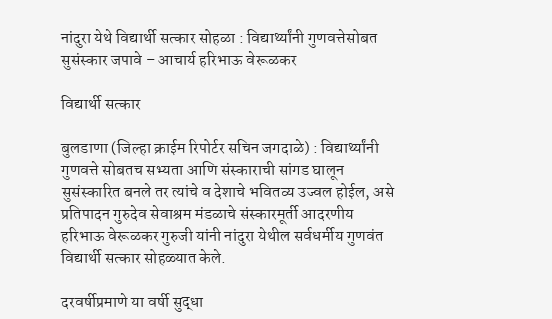नांदुरा येथे विद्यार्थी सत्कार सोहळा : विद्यार्थ्यांनी गुणवत्तेसोबत सुसंस्कार जपावे – आचार्य हरिभाऊ वेरूळकर

विद्यार्थी सत्कार

बुलडाणा (जिल्हा क्राईम रिपोर्टर सचिन जगदाळे) : विद्यार्थ्यांनी गुणवत्ते सोबतच सभ्यता आणि संस्काराची सांगड घालून सुसंस्कारित बनले तर त्यांचे व देशाचे भवितव्य उज्वल होईल, असे प्रतिपादन गुरुदेव सेवाश्रम मंडळाचे संस्कारमूर्ती आदरणीय हरिभाऊ वेरूळकर गुरुजी यांनी नांदुरा येथील सर्वधर्मीय गुणवंत विद्यार्थी सत्कार सोहळ्यात केले.

दरवर्षीप्रमाणे या वर्षी सुद्धा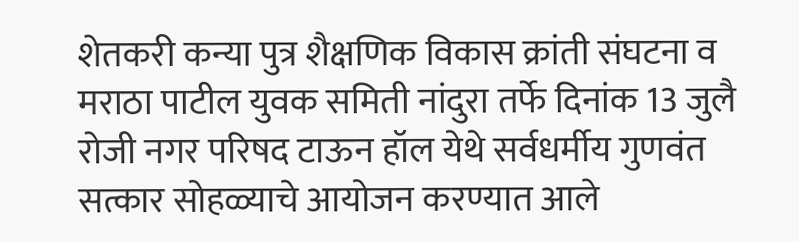शेतकरी कन्या पुत्र शैक्षणिक विकास क्रांती संघटना व मराठा पाटील युवक समिती नांदुरा तर्फे दिनांक 13 जुलै रोजी नगर परिषद टाऊन हॉल येथे सर्वधर्मीय गुणवंत सत्कार सोहळ्याचे आयोजन करण्यात आले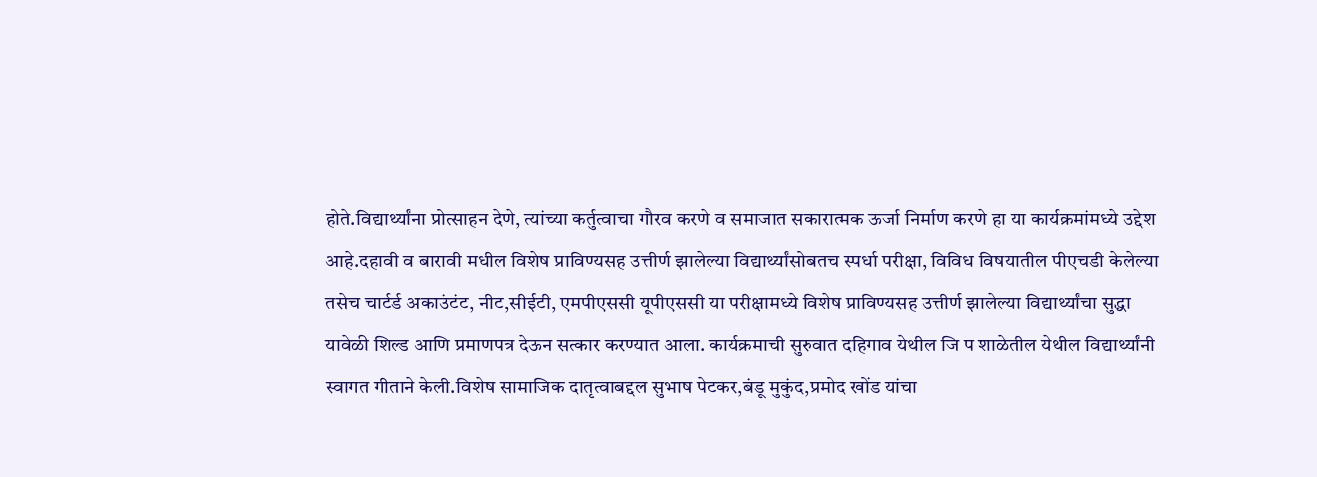होते.विद्यार्थ्यांना प्रोत्साहन देणे, त्यांच्या कर्तुत्वाचा गौरव करणे व समाजात सकारात्मक ऊर्जा निर्माण करणे हा या कार्यक्रमांमध्ये उद्देश आहे.दहावी व बारावी मधील विशेष प्राविण्यसह उत्तीर्ण झालेल्या विद्यार्थ्यांसोबतच स्पर्धा परीक्षा, विविध विषयातील पीएचडी केलेल्या तसेच चार्टर्ड अकाउंटंट, नीट,सीईटी, एमपीएससी यूपीएससी या परीक्षामध्ये विशेष प्राविण्यसह उत्तीर्ण झालेल्या विद्यार्थ्यांचा सुद्धा यावेळी शिल्ड आणि प्रमाणपत्र देऊन सत्कार करण्यात आला. कार्यक्रमाची सुरुवात दहिगाव येथील जि प शाळेतील येथील विद्यार्थ्यांनी स्वागत गीताने केली.विशेष सामाजिक दातृत्वाबद्दल सुभाष पेटकर,बंडू मुकुंद,प्रमोद खोंड यांचा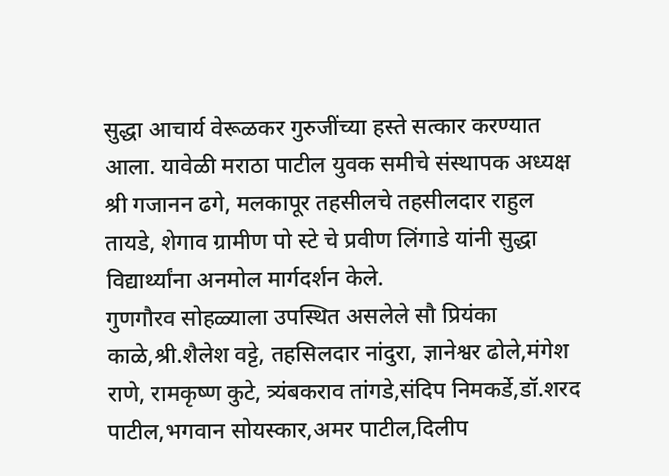सुद्धा आचार्य वेरूळकर गुरुजींच्या हस्ते सत्कार करण्यात आला. यावेळी मराठा पाटील युवक समीचे संस्थापक अध्यक्ष श्री गजानन ढगे, मलकापूर तहसीलचे तहसीलदार राहुल तायडे, शेगाव ग्रामीण पो स्टे चे प्रवीण लिंगाडे यांनी सुद्धा विद्यार्थ्यांना अनमोल मार्गदर्शन केले.
गुणगौरव सोहळ्याला उपस्थित असलेले सौ प्रियंका काळे,श्री.शैलेश वट्टे, तहसिलदार नांदुरा, ज्ञानेश्वर ढोले,मंगेश राणे, रामकृष्ण कुटे, त्र्यंबकराव तांगडे,संदिप निमकर्डे,डॉ.शरद पाटील,भगवान सोयस्कार,अमर पाटील,दिलीप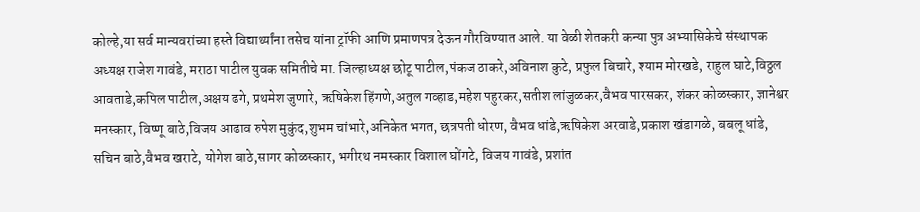कोल्हे,या सर्व मान्यवरांच्या हस्ते विद्यार्थ्यांना तसेच यांना ट्रॉफी आणि प्रमाणपत्र देऊन गौरविण्यात आले. या वेळी शेतकरी कन्या पुत्र अभ्यासिकेचे संस्थापक अध्यक्ष राजेश गावंडे, मराठा पाटील युवक समितीचे मा. जिल्हाध्यक्ष छोटू पाटील,पंकज ठाकरे,अविनाश कुटे, प्रफुल बिचारे, श्याम मोरखडे, राहुल घाटे,विठ्ठल आवताडे,कपिल पाटील,अक्षय ढगे, प्रथमेश जुणारे, ऋषिकेश हिंगणे,अतुल गव्हाड,महेश पहुरकर,सतीश लांजुळकर,वैभव पारसकर, शंकर कोळस्कार, ज्ञानेश्वर मनस्कार, विष्णू बाठे,विजय आढाव रुपेश मुकुंद,शुभम चांभारे,अनिकेत भगत, छत्रपती धोरण, वैभव धांडे,ऋषिकेश अरवाडे,प्रकाश खंडागळे, बबलू धांडे, सचिन बाठे,वैभव खराटे, योगेश बाठे,सागर कोळस्कार, भगीरथ नमस्कार विशाल घोंगटे, विजय गावंडे, प्रशांत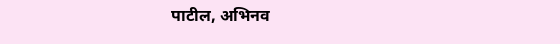पाटील, अभिनव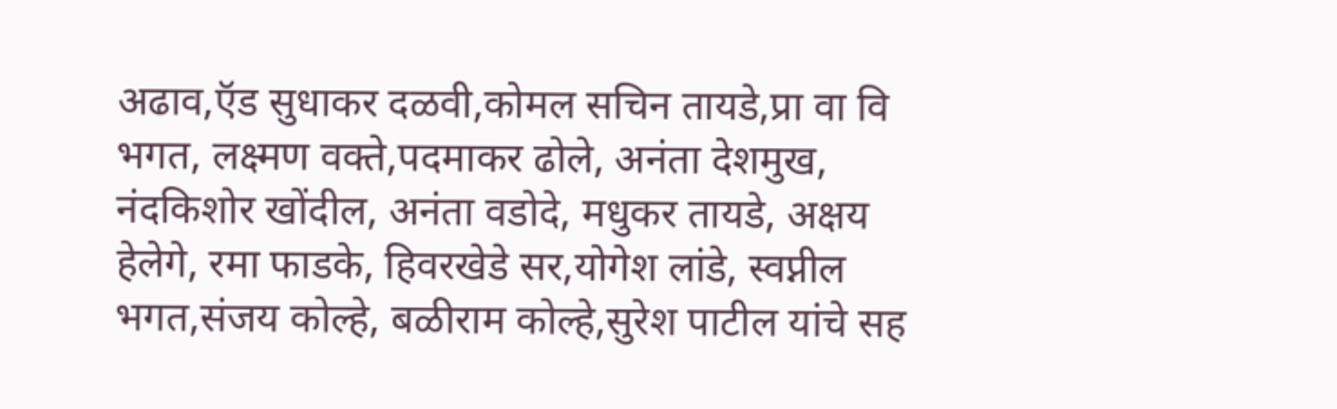अढाव,ऍड सुधाकर दळवी,कोमल सचिन तायडे,प्रा वा वि भगत, लक्ष्मण वक्ते,पदमाकर ढोले, अनंता देशमुख, नंदकिशोर खोंदील, अनंता वडोदे, मधुकर तायडे, अक्षय हेलेगे, रमा फाडके, हिवरखेडे सर,योगेश लांडे, स्वप्नील भगत,संजय कोल्हे, बळीराम कोल्हे,सुरेश पाटील यांचे सह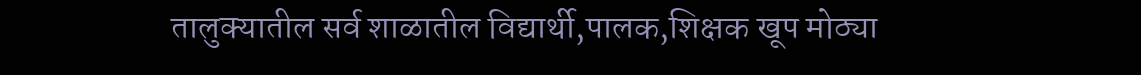तालुक्यातील सर्व शाळातील विद्यार्थी,पालक,शिक्षक खूप मोठ्या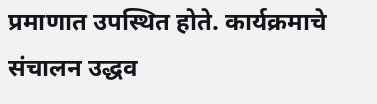प्रमाणात उपस्थित होते. कार्यक्रमाचे संचालन उद्धव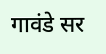गावंडे सर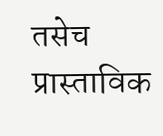तसेच प्रास्ताविक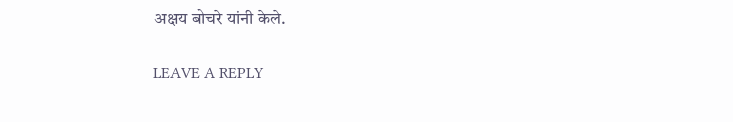अक्षय बोचरे यांनी केले.

LEAVE A REPLY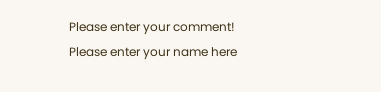Please enter your comment!
Please enter your name here